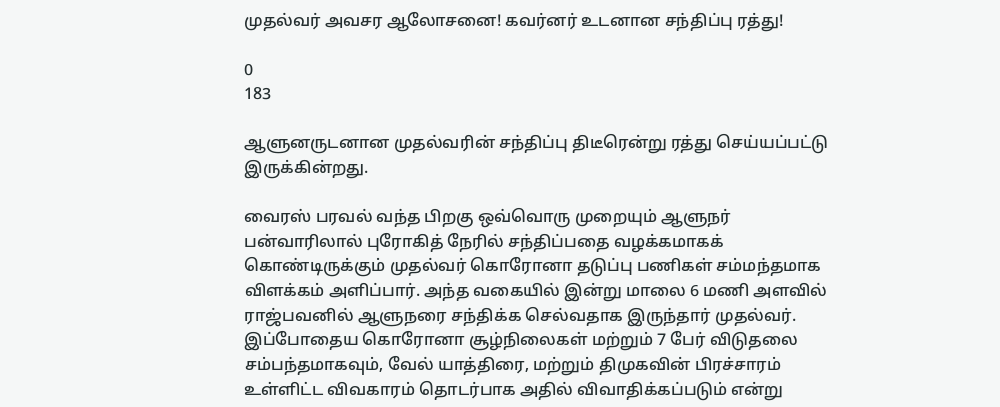முதல்வர் அவசர ஆலோசனை! கவர்னர் உடனான சந்திப்பு ரத்து!

0
183

ஆளுனருடனான முதல்வரின் சந்திப்பு திடீரென்று ரத்து செய்யப்பட்டு இருக்கின்றது.

வைரஸ் பரவல் வந்த பிறகு ஒவ்வொரு முறையும் ஆளுநர் பன்வாரிலால் புரோகித் நேரில் சந்திப்பதை வழக்கமாகக் கொண்டிருக்கும் முதல்வர் கொரோனா தடுப்பு பணிகள் சம்மந்தமாக விளக்கம் அளிப்பார். அந்த வகையில் இன்று மாலை 6 மணி அளவில் ராஜ்பவனில் ஆளுநரை சந்திக்க செல்வதாக இருந்தார் முதல்வர். இப்போதைய கொரோனா சூழ்நிலைகள் மற்றும் 7 பேர் விடுதலை சம்பந்தமாகவும், வேல் யாத்திரை, மற்றும் திமுகவின் பிரச்சாரம் உள்ளிட்ட விவகாரம் தொடர்பாக அதில் விவாதிக்கப்படும் என்று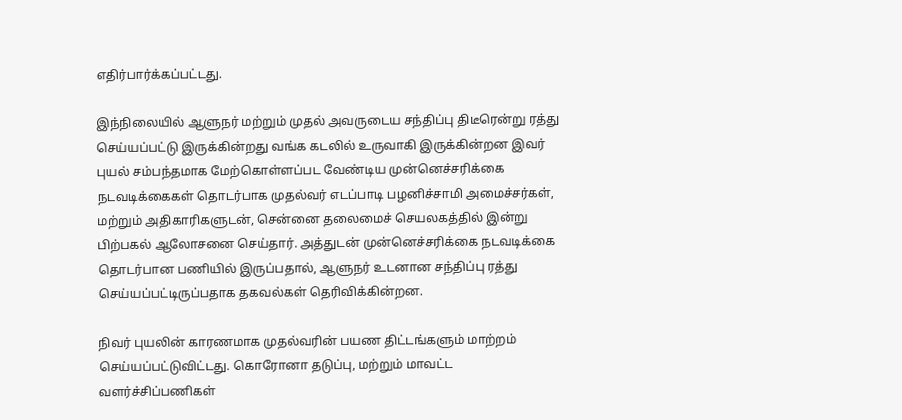எதிர்பார்க்கப்பட்டது.

இந்நிலையில் ஆளுநர் மற்றும் முதல் அவருடைய சந்திப்பு திடீரென்று ரத்து செய்யப்பட்டு இருக்கின்றது வங்க கடலில் உருவாகி இருக்கின்றன இவர் புயல் சம்பந்தமாக மேற்கொள்ளப்பட வேண்டிய முன்னெச்சரிக்கை நடவடிக்கைகள் தொடர்பாக முதல்வர் எடப்பாடி பழனிச்சாமி அமைச்சர்கள், மற்றும் அதிகாரிகளுடன், சென்னை தலைமைச் செயலகத்தில் இன்று பிற்பகல் ஆலோசனை செய்தார். அத்துடன் முன்னெச்சரிக்கை நடவடிக்கை தொடர்பான பணியில் இருப்பதால், ஆளுநர் உடனான சந்திப்பு ரத்து செய்யப்பட்டிருப்பதாக தகவல்கள் தெரிவிக்கின்றன.

நிவர் புயலின் காரணமாக முதல்வரின் பயண திட்டங்களும் மாற்றம் செய்யப்பட்டுவிட்டது. கொரோனா தடுப்பு, மற்றும் மாவட்ட வளர்ச்சிப்பணிகள்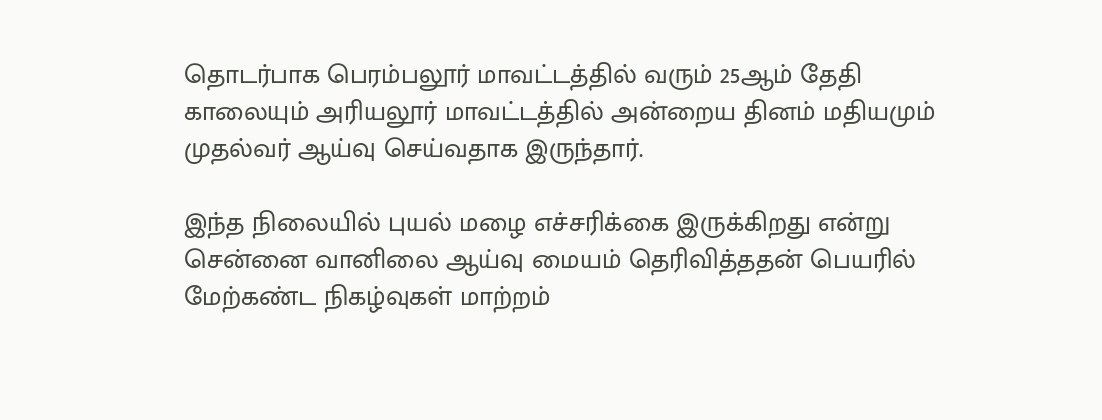தொடர்பாக பெரம்பலூர் மாவட்டத்தில் வரும் 25ஆம் தேதி காலையும் அரியலூர் மாவட்டத்தில் அன்றைய தினம் மதியமும் முதல்வர் ஆய்வு செய்வதாக இருந்தார்.

இந்த நிலையில் புயல் மழை எச்சரிக்கை இருக்கிறது என்று சென்னை வானிலை ஆய்வு மையம் தெரிவித்ததன் பெயரில் மேற்கண்ட நிகழ்வுகள் மாற்றம்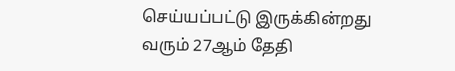செய்யப்பட்டு இருக்கின்றது வரும் 27ஆம் தேதி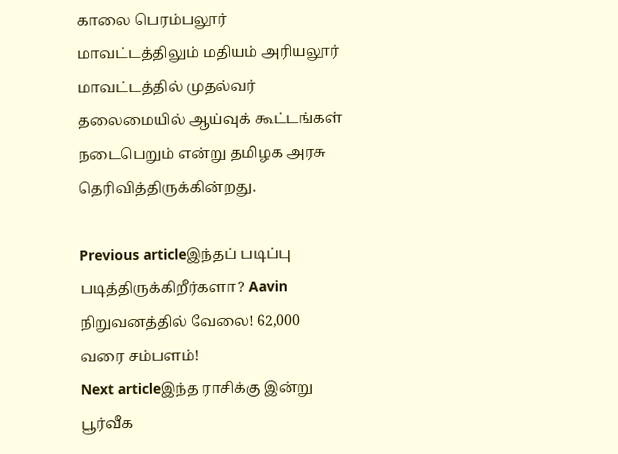காலை பெரம்பலூர் மாவட்டத்திலும் மதியம் அரியலூர் மாவட்டத்தில் முதல்வர் தலைமையில் ஆய்வுக் கூட்டங்கள் நடைபெறும் என்று தமிழக அரசு தெரிவித்திருக்கின்றது.

Previous articleஇந்தப் படிப்பு படித்திருக்கிறீர்களா? Aavin நிறுவனத்தில் வேலை! 62,000 வரை சம்பளம்!
Next articleஇந்த ராசிக்கு இன்று பூர்வீக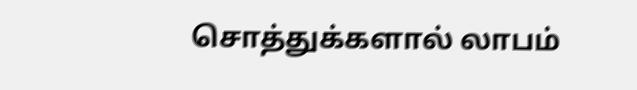சொத்துக்களால் லாபம்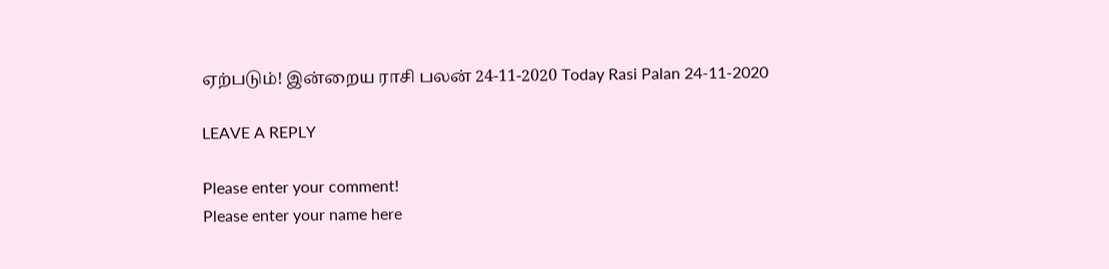ஏற்படும்! இன்றைய ராசி பலன் 24-11-2020 Today Rasi Palan 24-11-2020

LEAVE A REPLY

Please enter your comment!
Please enter your name here